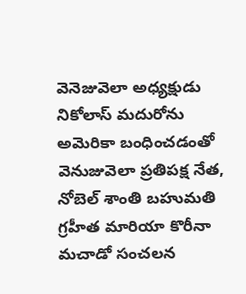వెనెజువెలా అధ్యక్షుడు నికోలాస్ మదురోను అమెరికా బంధించడంతో వెనుజువెలా ప్రతిపక్ష నేత, నోబెల్ శాంతి బహుమతి గ్రహీత మారియా కొరీనా మచాడో సంచలన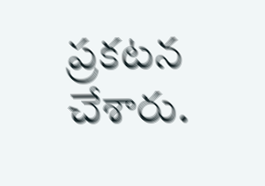ప్రకటన చేశారు.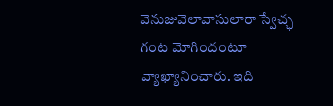వెనుజువెలావాసులారా స్వేచ్ఛ గంట మోగిందంటూ వ్యాఖ్యానించారు. ఇది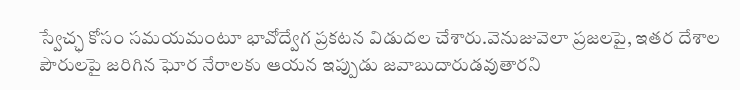స్వేచ్ఛ కోసం సమయమంటూ భావోద్వేగ ప్రకటన విడుదల చేశారు.వెనుజువెలా ప్రజలపై, ఇతర దేశాల పౌరులపై జరిగిన ఘోర నేరాలకు ఆయన ఇప్పుడు జవాబుదారుడవుతారని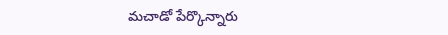మచాడో పేర్కొన్నారు